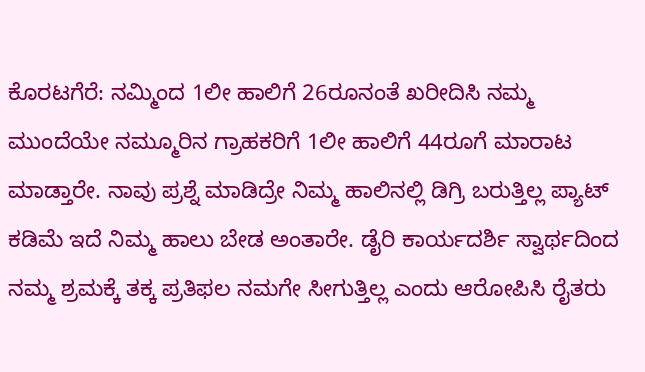ಕೊರಟಗೆರೆ: ನಮ್ಮಿಂದ 1ಲೀ ಹಾಲಿಗೆ 26ರೂನಂತೆ ಖರೀದಿಸಿ ನಮ್ಮ ಮುಂದೆಯೇ ನಮ್ಮೂರಿನ ಗ್ರಾಹಕರಿಗೆ 1ಲೀ ಹಾಲಿಗೆ 44ರೂಗೆ ಮಾರಾಟ ಮಾಡ್ತಾರೇ. ನಾವು ಪ್ರಶ್ನೆ ಮಾಡಿದ್ರೇ ನಿಮ್ಮ ಹಾಲಿನಲ್ಲಿ ಡಿಗ್ರಿ ಬರುತ್ತಿಲ್ಲ ಪ್ಯಾಟ್ ಕಡಿಮೆ ಇದೆ ನಿಮ್ಮ ಹಾಲು ಬೇಡ ಅಂತಾರೇ. ಡೈರಿ ಕಾರ್ಯದರ್ಶಿ ಸ್ವಾರ್ಥದಿಂದ ನಮ್ಮ ಶ್ರಮಕ್ಕೆ ತಕ್ಕ ಪ್ರತಿಫಲ ನಮಗೇ ಸೀಗುತ್ತಿಲ್ಲ ಎಂದು ಆರೋಪಿಸಿ ರೈತರು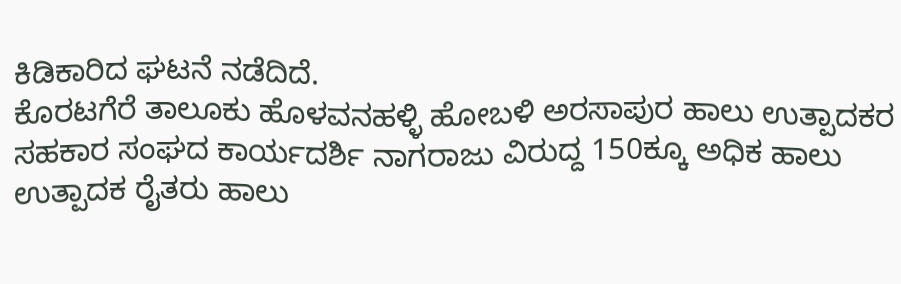ಕಿಡಿಕಾರಿದ ಘಟನೆ ನಡೆದಿದೆ.
ಕೊರಟಗೆರೆ ತಾಲೂಕು ಹೊಳವನಹಳ್ಳಿ ಹೋಬಳಿ ಅರಸಾಪುರ ಹಾಲು ಉತ್ಪಾದಕರ ಸಹಕಾರ ಸಂಘದ ಕಾರ್ಯದರ್ಶಿ ನಾಗರಾಜು ವಿರುದ್ದ 150ಕ್ಕೂ ಅಧಿಕ ಹಾಲು ಉತ್ಪಾದಕ ರೈತರು ಹಾಲು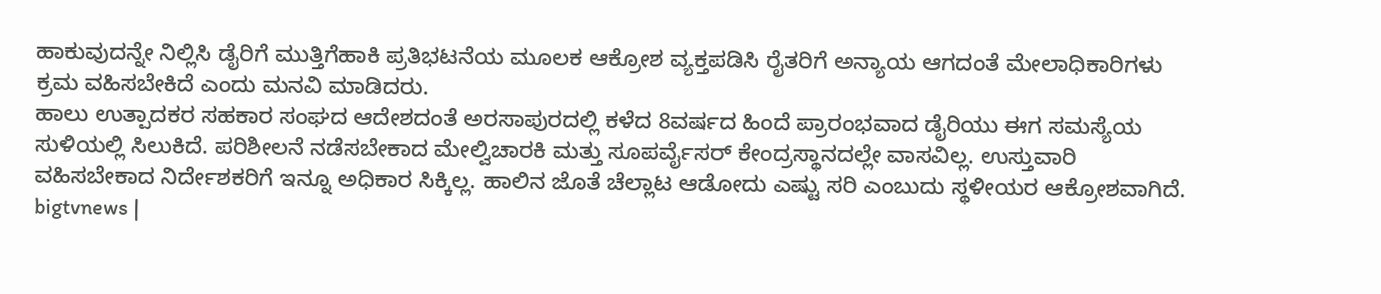ಹಾಕುವುದನ್ನೇ ನಿಲ್ಲಿಸಿ ಡೈರಿಗೆ ಮುತ್ತಿಗೆಹಾಕಿ ಪ್ರತಿಭಟನೆಯ ಮೂಲಕ ಆಕ್ರೋಶ ವ್ಯಕ್ತಪಡಿಸಿ ರೈತರಿಗೆ ಅನ್ಯಾಯ ಆಗದಂತೆ ಮೇಲಾಧಿಕಾರಿಗಳು ಕ್ರಮ ವಹಿಸಬೇಕಿದೆ ಎಂದು ಮನವಿ ಮಾಡಿದರು.
ಹಾಲು ಉತ್ಪಾದಕರ ಸಹಕಾರ ಸಂಘದ ಆದೇಶದಂತೆ ಅರಸಾಪುರದಲ್ಲಿ ಕಳೆದ 8ವರ್ಷದ ಹಿಂದೆ ಪ್ರಾರಂಭವಾದ ಡೈರಿಯು ಈಗ ಸಮಸ್ಯೆಯ ಸುಳಿಯಲ್ಲಿ ಸಿಲುಕಿದೆ. ಪರಿಶೀಲನೆ ನಡೆಸಬೇಕಾದ ಮೇಲ್ವಿಚಾರಕಿ ಮತ್ತು ಸೂಪರ್ವೈಸರ್ ಕೇಂದ್ರಸ್ಥಾನದಲ್ಲೇ ವಾಸವಿಲ್ಲ. ಉಸ್ತುವಾರಿ ವಹಿಸಬೇಕಾದ ನಿರ್ದೇಶಕರಿಗೆ ಇನ್ನೂ ಅಧಿಕಾರ ಸಿಕ್ಕಿಲ್ಲ. ಹಾಲಿನ ಜೊತೆ ಚೆಲ್ಲಾಟ ಆಡೋದು ಎಷ್ಟು ಸರಿ ಎಂಬುದು ಸ್ಥಳೀಯರ ಆಕ್ರೋಶವಾಗಿದೆ.
bigtvnews |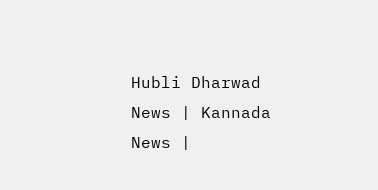Hubli Dharwad News | Kannada News |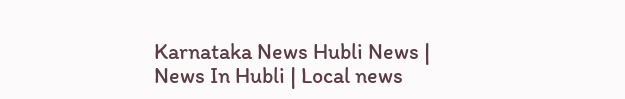Karnataka News Hubli News | News In Hubli | Local news